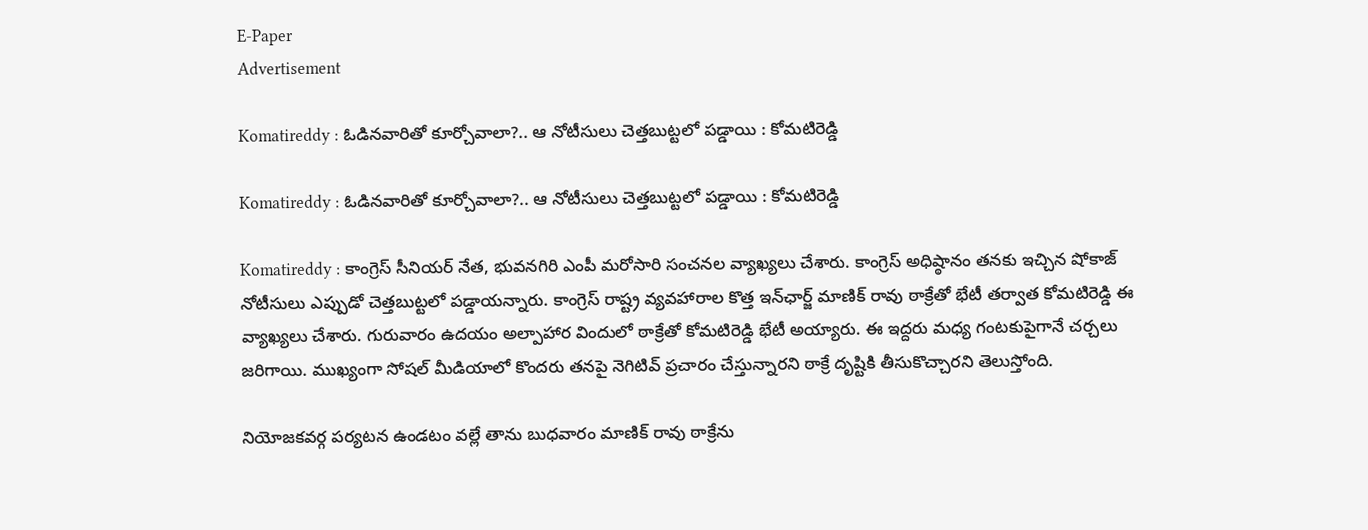E-Paper
Advertisement

Komatireddy : ఓడినవారితో కూర్చోవాలా?.. ఆ నోటీసులు చెత్తబుట్టలో పడ్డాయి : కోమటిరెడ్డి

Komatireddy : ఓడినవారితో కూర్చోవాలా?.. ఆ నోటీసులు చెత్తబుట్టలో పడ్డాయి : కోమటిరెడ్డి

Komatireddy : కాంగ్రెస్ సీనియర్ నేత, భువనగిరి ఎంపీ మరోసారి సంచనల వ్యాఖ్యలు చేశారు. కాంగ్రెస్ అధిష్ఠానం తనకు ఇచ్చిన షోకాజ్ నోటీసులు ఎప్పుడో చెత్తబుట్టలో పడ్డాయన్నారు. కాంగ్రెస్ రాష్ట్ర వ్యవహారాల కొత్త ఇన్‌ఛార్జ్‌ మాణిక్ రావు ఠాక్రేతో భేటీ తర్వాత కోమటిరెడ్డి ఈ వ్యాఖ్యలు చేశారు. గురువారం ఉదయం అల్పాహార విందులో ఠాక్రేతో కోమటిరెడ్డి భేటీ అయ్యారు. ఈ ఇద్దరు మధ్య గంటకుపైగానే చర్చలు జరిగాయి. ముఖ్యంగా సోషల్‌ మీడియాలో కొందరు తనపై నెగిటివ్‌ ప్రచారం చేస్తున్నారని ఠాక్రే దృష్టికి తీసుకొచ్చారని తెలుస్తోంది.

నియోజకవర్గ పర్యటన ఉండటం వల్లే తాను బుధవారం మాణిక్ రావు ఠాక్రేను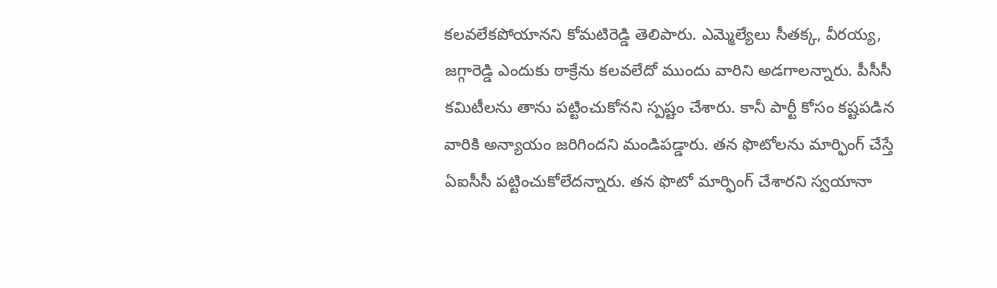కలవలేకపోయానని కోమటిరెడ్డి తెలిపారు. ఎమ్మెల్యేలు సీతక్క, వీరయ్య, జగ్గారెడ్డి ఎందుకు ఠాక్రేను కలవలేదో ముందు వారిని అడగాలన్నారు. పీసీసీ కమిటీలను తాను పట్టించుకోనని స్పష్టం చేశారు. కానీ పార్టీ కోసం కష్టపడిన వారికి అన్యాయం జరిగిందని మండిపడ్డారు. తన ఫొటోలను మార్ఫింగ్‌ చేస్తే ఏఐసీసీ పట్టించుకోలేదన్నారు. తన ఫొటో మార్ఫింగ్‌ చేశారని స్వయానా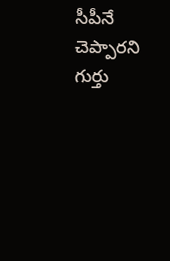సీపీనే చెప్పారని గుర్తు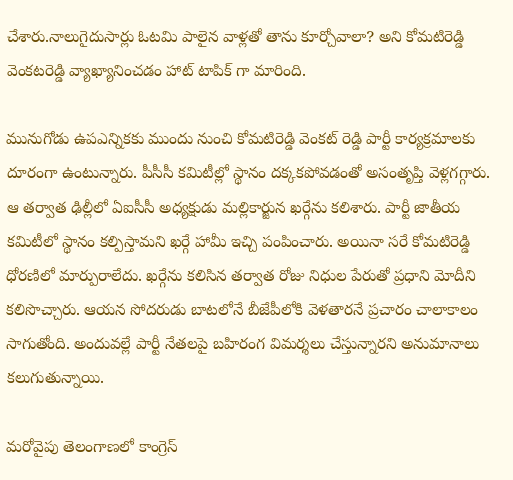చేశారు.నాలుగైదుసార్లు ఓటమి పాలైన వాళ్లతో తాను కూర్చోవాలా? అని కోమటిరెడ్డి వెంకటరెడ్డి వ్యాఖ్యానించడం హాట్ టాపిక్ గా మారింది.

మునుగోడు ఉపఎన్నికకు ముందు నుంచి కోమటిరెడ్డి వెంకట్ రెడ్డి పార్టీ కార్యక్రమాలకు దూరంగా ఉంటున్నారు. పీసీసీ కమిటీల్లో స్థానం దక్కకపోవడంతో అసంతృప్తి వెళ్లగగ్గారు. ఆ తర్వాత ఢిల్లీలో ఏఐసీసీ అధ్యక్షుడు మల్లికార్జున ఖర్గేను కలిశారు. పార్టీ జాతీయ కమిటీలో స్థానం కల్పిస్తామని ఖర్గే హామీ ఇచ్చి పంపించారు. అయినా సరే కోమటిరెడ్డి ధోరణిలో మార్పురాలేదు. ఖర్గేను కలిసిన తర్వాత రోజు నిధుల పేరుతో ప్రధాని మోదీని కలిసొచ్చారు. ఆయన సోదరుడు బాటలోనే బీజేపీలోకి వెళతారనే ప్రచారం చాలాకాలం సాగుతోంది. అందువల్లే పార్టీ నేతలపై బహిరంగ విమర్శలు చేస్తున్నారని అనుమానాలు కలుగుతున్నాయి.

మరోవైపు తెలంగాణలో కాంగ్రెస్‌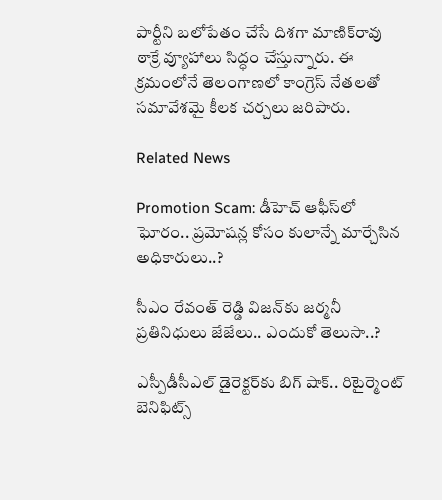పార్టీని బలోపేతం చేసే దిశగా మాణిక్‌రావు ఠాక్రే వ్యూహాలు సిద్ధం చేస్తున్నారు. ఈ క్రమంలోనే తెలంగాణలో కాంగ్రెస్‌ నేతలతో సమావేశమై కీలక చర్చలు జరిపారు.

Related News

Promotion Scam: డీహెచ్ ఆఫీస్‌లో ఘోరం.. ప్రమోషన్ల కోసం కులాన్నే మార్చేసిన అధికారులు..?

సీఎం రేవంత్ రెడ్డి విజన్‌కు జర్మనీ ప్రతినిధులు జేజేలు.. ఎందుకో తెలుసా..?

ఎస్పీడీసీఎల్ డైరెక్టర్‌కు బిగ్ షాక్.. రిటైర్మెంట్ బెనిఫిట్స్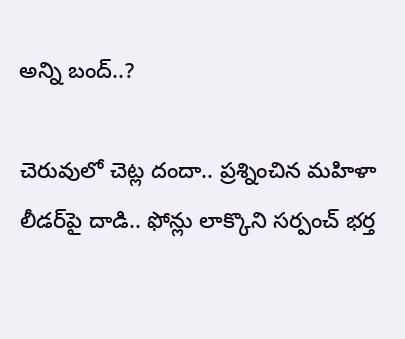అన్ని బంద్..?

చెరువులో చెట్ల దందా.. ప్రశ్నించిన మహిళా లీడర్‌పై దాడి.. ఫోన్లు లాక్కొని సర్పంచ్ భర్త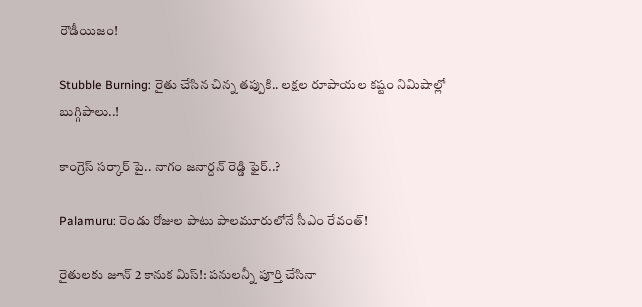రౌడీయిజం!

Stubble Burning: రైతు చేసిన చిన్న తప్పుకి.. లక్షల రూపాయల కష్టం నిమిషాల్లో బుగ్గిపాలు..!

కాంగ్రెస్ సర్కార్‌ పై.. నాగం జనార్దన్ రెడ్డి ఫైర్..?

Palamuru: రెండు రోజుల పాటు పాలమూరులోనే సీఎం రేవంత్!

రైతులకు జూన్ 2 కానుక మిస్!: పనులన్నీ పూర్తి చేసినా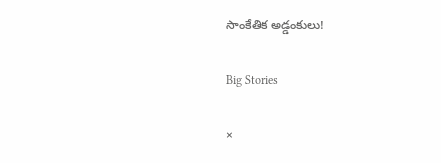సాంకేతిక అడ్డంకులు!

Big Stories

×